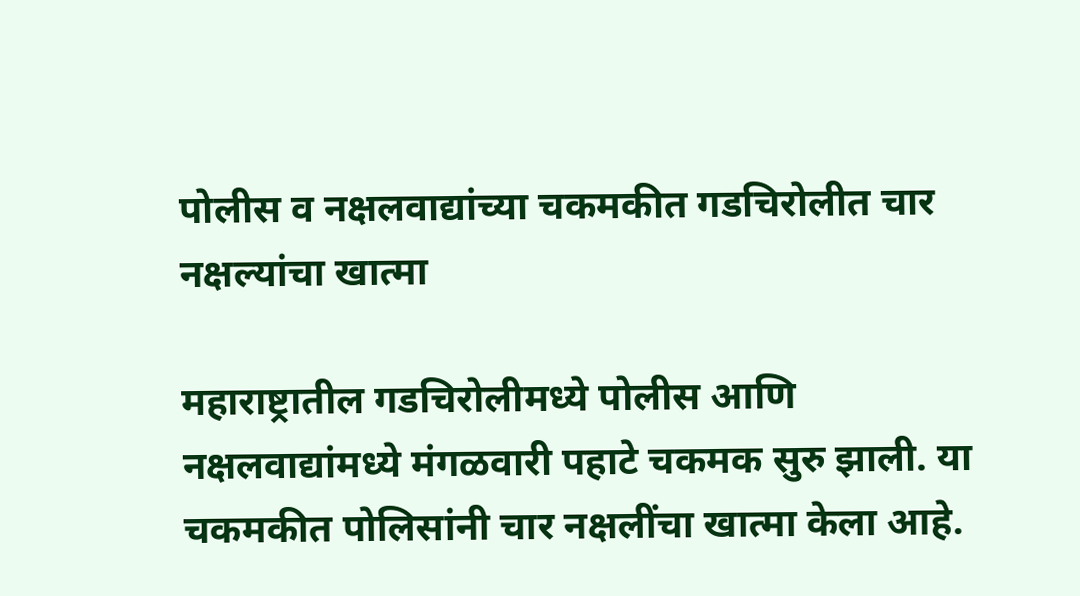पोलीस व नक्षलवाद्यांच्या चकमकीत गडचिरोलीत चार नक्षल्यांचा खात्मा

महाराष्ट्रातील गडचिरोलीमध्ये पोलीस आणि नक्षलवाद्यांमध्ये मंगळवारी पहाटे चकमक सुरु झाली. या चकमकीत पोलिसांनी चार नक्षलींचा खात्मा केला आहे.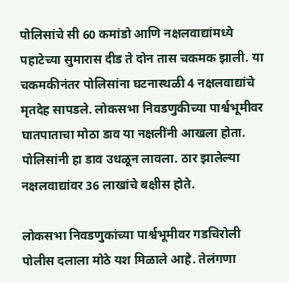पोलिसांचे सी 60 कमांडो आणि नक्षलवाद्यांमध्ये पहाटेच्या सुमारास दीड ते दोन तास चकमक झाली. या चकमकीनंतर पोलिसांना घटनास्थळी 4 नक्षलवाद्यांचे मृतदेह सापडले. लोकसभा निवडणुकीच्या पार्श्वभूमीवर घातपाताचा मोठा डाव या नक्षलींनी आखला होता. पोलिसांनी हा डाव उधळून लावला. ठार झालेल्या नक्षलवाद्यांवर 36 लाखांचे बक्षीस होते.

लोकसभा निवडणुकांच्या पार्श्वभूमीवर गडचिरोली पोलीस दलाला मोठे यश मिळाले आहे. तेलंगणा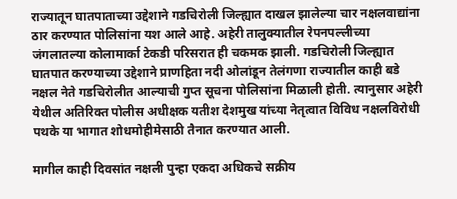राज्यातून घातपाताच्या उद्देशाने गडचिरोली जिल्ह्यात दाखल झालेल्या चार नक्षलवाद्यांना ठार करण्यात पोलिसांना यश आले आहे. अहेरी तालुक्यातील रेपनपल्लीच्या जंगलातल्या कोलामार्का टेकडी परिसरात ही चकमक झाली. गडचिरोली जिल्ह्यात घातपात करण्याच्या उद्देशाने प्राणहिता नदी ओलांडून तेलंगणा राज्यातील काही बडे नक्षल नेते गडचिरोलीत आल्याची गुप्त सूचना पोलिसांना मिळाली होती. त्यानुसार अहेरी येथील अतिरिक्त पोलीस अधीक्षक यतीश देशमुख यांच्या नेतृत्वात विविध नक्षलविरोधी पथके या भागात शोधमोहीमेसाठी तैनात करण्यात आली.

मागील काही दिवसांत नक्षली पुन्हा एकदा अधिकचे सक्रीय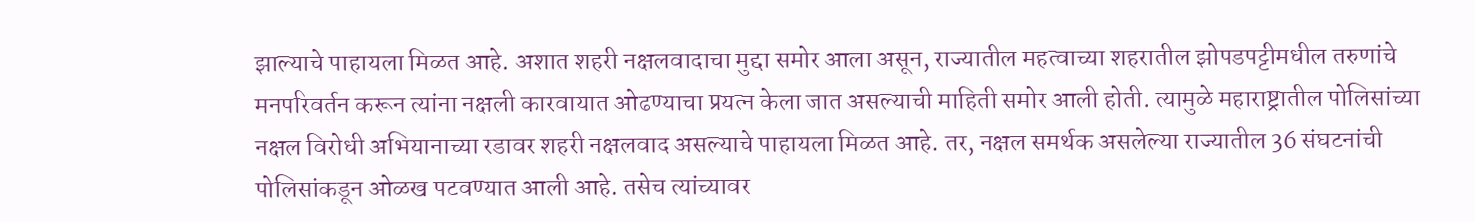झाल्याचे पाहायला मिळत आहे. अशात शहरी नक्षलवादाचा मुद्दा समोर आला असून, राज्यातील महत्वाच्या शहरातील झोपडपट्टीमधील तरुणांचे मनपरिवर्तन करून त्यांना नक्षली कारवायात ओढण्याचा प्रयत्न केला जात असल्याची माहिती समोर आली होती. त्यामुळे महाराष्ट्रातील पोलिसांच्या नक्षल विरोधी अभियानाच्या रडावर शहरी नक्षलवाद असल्याचे पाहायला मिळत आहे. तर, नक्षल समर्थक असलेल्या राज्यातील 36 संघटनांची पोलिसांकडून ओळख पटवण्यात आली आहे. तसेच त्यांच्यावर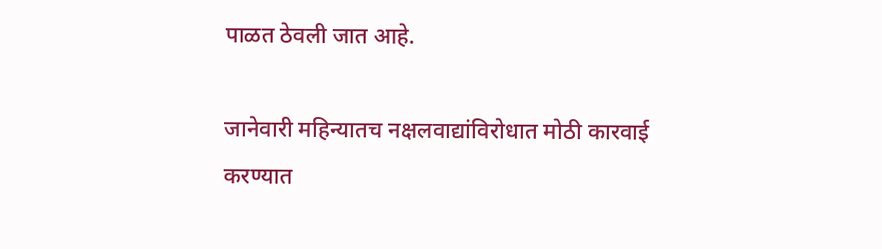पाळत ठेवली जात आहे.

जानेवारी महिन्यातच नक्षलवाद्यांविरोधात मोठी कारवाई करण्यात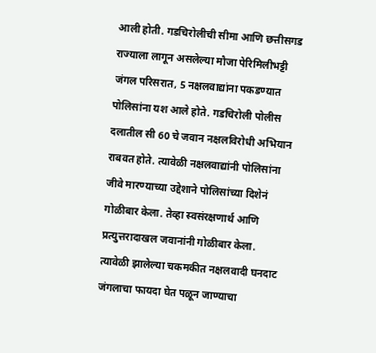आली होती. गडचिरोलीची सीमा आणि छत्तीसगड राज्याला लागून असलेल्या मौजा पेरिमिलीभट्टी जंगल परिसरात, 5 नक्षलवाद्यांना पकडण्यात पोलिसांना यश आले होते. गडचिरोली पोलीस दलातील सी 60 चे जवान नक्षलविरोधी अभियान राबवत होते. त्यावेळी नक्षलवाद्यांनी पोलिसांना जीवे मारण्याच्या उद्देशाने पोलिसांच्या दिशेनं गोळीबार केला. तेव्हा स्वसंरक्षणार्थ आणि प्रत्युत्तरादाखल जवानांनी गोळीबार केला. त्यावेळी झालेल्या चकमकीत नक्षलवादी घनदाट जंगलाचा फायदा घेत पळून जाण्याचा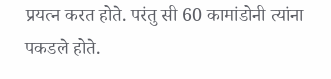प्रयत्न करत होते. परंतु सी 60 कामांडोनी त्यांना पकडले होते.